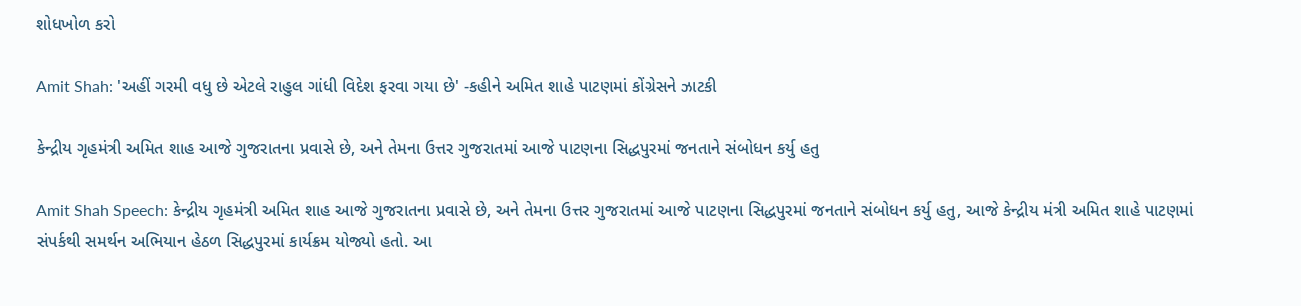શોધખોળ કરો

Amit Shah: 'અહીં ગરમી વધુ છે એટલે રાહુલ ગાંધી વિદેશ ફરવા ગયા છે' -કહીને અમિત શાહે પાટણમાં કોંગ્રેસને ઝાટકી

કેન્દ્રીય ગૃહમંત્રી અમિત શાહ આજે ગુજરાતના પ્રવાસે છે, અને તેમના ઉત્તર ગુજરાતમાં આજે પાટણના સિદ્ધપુરમાં જનતાને સંબોધન કર્યુ હતુ

Amit Shah Speech: કેન્દ્રીય ગૃહમંત્રી અમિત શાહ આજે ગુજરાતના પ્રવાસે છે, અને તેમના ઉત્તર ગુજરાતમાં આજે પાટણના સિદ્ધપુરમાં જનતાને સંબોધન કર્યુ હતુ, આજે કેન્દ્રીય મંત્રી અમિત શાહે પાટણમાં સંપર્કથી સમર્થન અભિયાન હેઠળ સિદ્ધપુરમાં કાર્યક્રમ યોજ્યો હતો. આ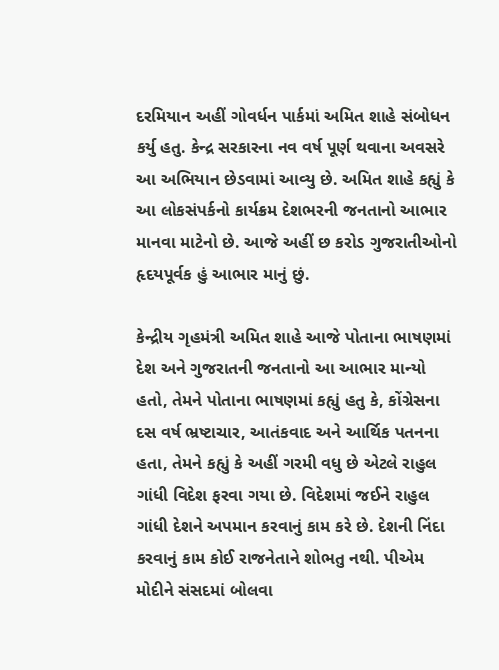દરમિયાન અહીં ગોવર્ધન પાર્કમાં અમિત શાહે સંબોધન કર્યુ હતુ. કેન્દ્ર સરકારના નવ વર્ષ પૂર્ણ થવાના અવસરે આ અભિયાન છેડવામાં આવ્યુ છે. અમિત શાહે કહ્યું કે આ લોકસંપર્કનો કાર્યક્રમ દેશભરની જનતાનો આભાર માનવા માટેનો છે. આજે અહીં છ કરોડ ગુજરાતીઓનો હૃદયપૂર્વક હું આભાર માનું છું.

કેન્દ્રીય ગૃહમંત્રી અમિત શાહે આજે પોતાના ભાષણમાં દેશ અને ગુજરાતની જનતાનો આ આભાર માન્યો હતો, તેમને પોતાના ભાષણમાં કહ્યું હતુ કે, કોંગ્રેસના દસ વર્ષ ભ્રષ્ટાચાર, આતંકવાદ અને આર્થિક પતનના હતા, તેમને કહ્યું કે અહીં ગરમી વધુ છે એટલે રાહુલ ગાંધી વિદેશ ફરવા ગયા છે. વિદેશમાં જઈને રાહુલ ગાંધી દેશને અપમાન કરવાનું કામ કરે છે. દેશની નિંદા કરવાનું કામ કોઈ રાજનેતાને શોભતુ નથી. પીએમ મોદીને સંસદમાં બોલવા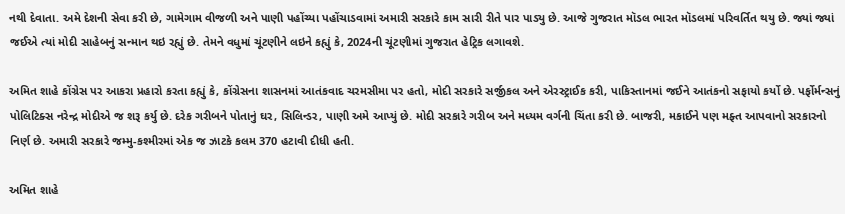નથી દેવાતા. અમે દેશની સેવા કરી છે, ગામેગામ વીજળી અને પાણી પહોંચ્યા પહોંચાડવામાં અમારી સરકારે કામ સારી રીતે પાર પાડ્યુ છે. આજે ગુજરાત મૉડલ ભારત મૉડલમાં પરિવર્તિત થયુ છે. જ્યાં જ્યાં જઈએ ત્યાં મોદી સાહેબનું સન્માન થઇ રહ્યું છે. તેમને વધુમાં ચૂંટણીને લઇને કહ્યું કે, 2024ની ચૂંટણીમાં ગુજરાત હેટ્રિક લગાવશે.

અમિત શાહે કોંગ્રેસ પર આકરા પ્રહારો કરતા કહ્યું કે, કોંગ્રેસના શાસનમાં આતંકવાદ ચરમસીમા પર હતો, મોદી સરકારે સર્જીકલ અને એરસ્ટ્રાઈક કરી, પાકિસ્તાનમાં જઈને આતંકનો સફાયો કર્યો છે. પર્ફોર્મન્સનું પોલિટિક્સ નરેન્દ્ર મોદીએ જ શરૂ કર્યુ છે. દરેક ગરીબને પોતાનું ઘર, સિલિન્ડર, પાણી અમે આપ્યું છે. મોદી સરકારે ગરીબ અને મધ્યમ વર્ગની ચિંતા કરી છે. બાજરી, મકાઈને પણ મફ્ત આપવાનો સરકારનો નિર્ણ છે. અમારી સરકારે જમ્મુ-કશ્મીરમાં એક જ ઝાટકે કલમ 370 હટાવી દીધી હતી.

અમિત શાહે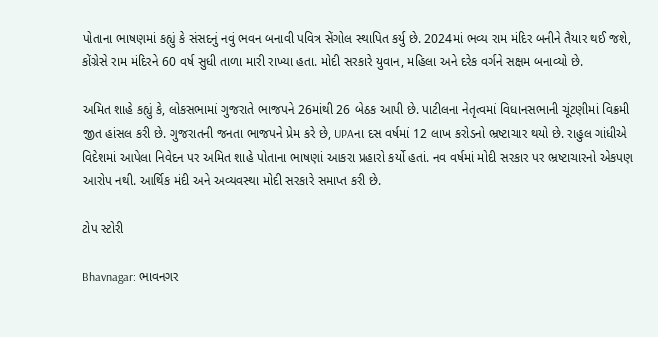પોતાના ભાષણમાં કહ્યું કે સંસદનું નવું ભવન બનાવી પવિત્ર સેંગોલ સ્થાપિત કર્યુ છે. 2024માં ભવ્ય રામ મંદિર બનીને તૈયાર થઈ જશે, કોંગ્રેસે રામ મંદિરને 60 વર્ષ સુધી તાળા મારી રાખ્યા હતા. મોદી સરકારે યુવાન, મહિલા અને દરેક વર્ગને સક્ષમ બનાવ્યો છે.

અમિત શાહે કહ્યું કે, લોકસભામાં ગુજરાતે ભાજપને 26માંથી 26 બેઠક આપી છે. પાટીલના નેતૃત્વમાં વિધાનસભાની ચૂંટણીમાં વિક્રમી જીત હાંસલ કરી છે. ગુજરાતની જનતા ભાજપને પ્રેમ કરે છે, UPAના દસ વર્ષમાં 12 લાખ કરોડનો ભ્રષ્ટાચાર થયો છે. રાહુલ ગાંધીએ વિદેશમાં આપેલા નિવેદન પર અમિત શાહે પોતાના ભાષણાં આકરા પ્રહારો કર્યો હતાં. નવ વર્ષમાં મોદી સરકાર પર ભ્રષ્ટાચારનો એકપણ આરોપ નથી. આર્થિક મંદી અને અવ્યવસ્થા મોદી સરકારે સમાપ્ત કરી છે.

ટોપ સ્ટોરી

Bhavnagar: ભાવનગર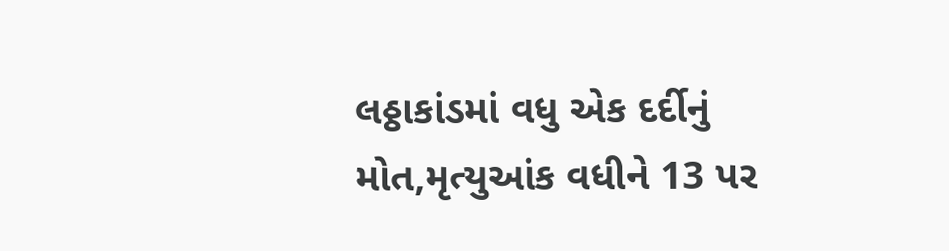લઠ્ઠાકાંડમાં વધુ એક દર્દીનું મોત,મૃત્યુઆંક વધીને 13 પર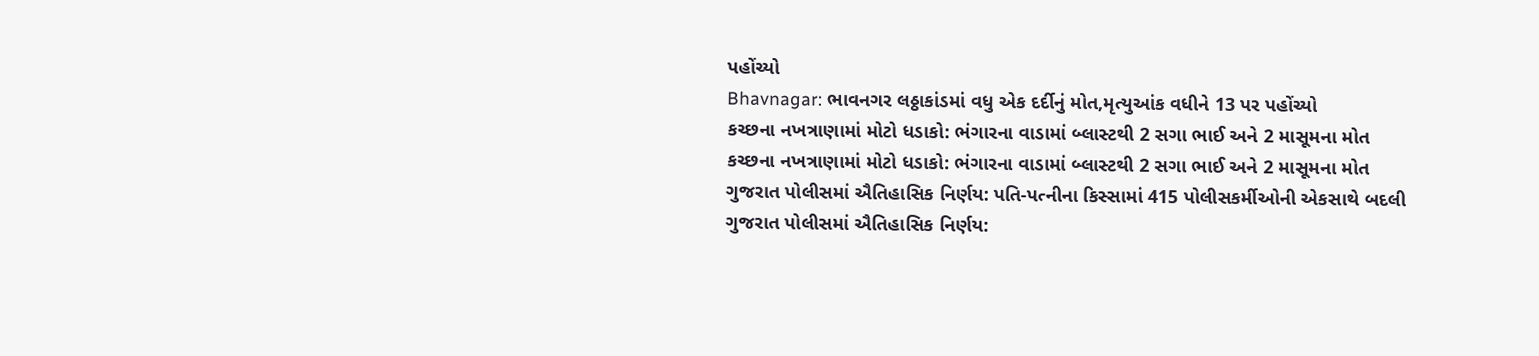પહોંચ્યો
Bhavnagar: ભાવનગર લઠ્ઠાકાંડમાં વધુ એક દર્દીનું મોત,મૃત્યુઆંક વધીને 13 પર પહોંચ્યો
કચ્છના નખત્રાણામાં મોટો ધડાકો: ભંગારના વાડામાં બ્લાસ્ટથી 2 સગા ભાઈ અને 2 માસૂમના મોત
કચ્છના નખત્રાણામાં મોટો ધડાકો: ભંગારના વાડામાં બ્લાસ્ટથી 2 સગા ભાઈ અને 2 માસૂમના મોત
ગુજરાત પોલીસમાં ઐતિહાસિક નિર્ણય: પતિ-પત્નીના કિસ્સામાં 415 પોલીસકર્મીઓની એકસાથે બદલી
ગુજરાત પોલીસમાં ઐતિહાસિક નિર્ણય: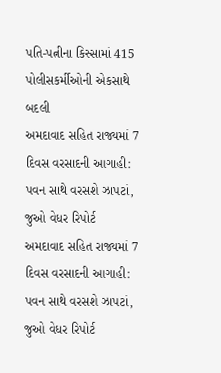પતિ-પત્નીના કિસ્સામાં 415 પોલીસકર્મીઓની એકસાથે બદલી
અમદાવાદ સહિત રાજ્યમાં 7 દિવસ વરસાદની આગાહી: પવન સાથે વરસશે ઝાપટાં, જુઓ વેધર રિપોર્ટ
અમદાવાદ સહિત રાજ્યમાં 7 દિવસ વરસાદની આગાહી: પવન સાથે વરસશે ઝાપટાં, જુઓ વેધર રિપોર્ટ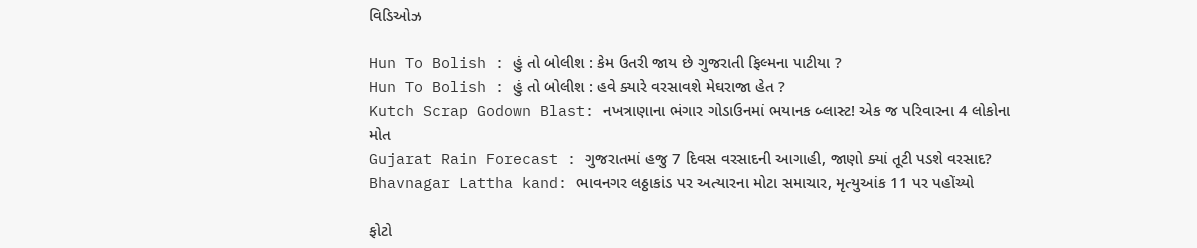વિડિઓઝ

Hun To Bolish : હું તો બોલીશ : કેમ ઉતરી જાય છે ગુજરાતી ફિલ્મના પાટીયા ?
Hun To Bolish : હું તો બોલીશ : હવે ક્યારે વરસાવશે મેઘરાજા હેત ?
Kutch Scrap Godown Blast: નખત્રાણાના ભંગાર ગોડાઉનમાં ભયાનક બ્લાસ્ટ! એક જ પરિવારના 4 લોકોના મોત
Gujarat Rain Forecast : ગુજરાતમાં હજુ 7 દિવસ વરસાદની આગાહી, જાણો ક્યાં તૂટી પડશે વરસાદ?
Bhavnagar Lattha kand: ભાવનગર લઠ્ઠાકાંડ પર અત્યારના મોટા સમાચાર, મૃત્યુઆંક 11 પર પહોંચ્યો

ફોટો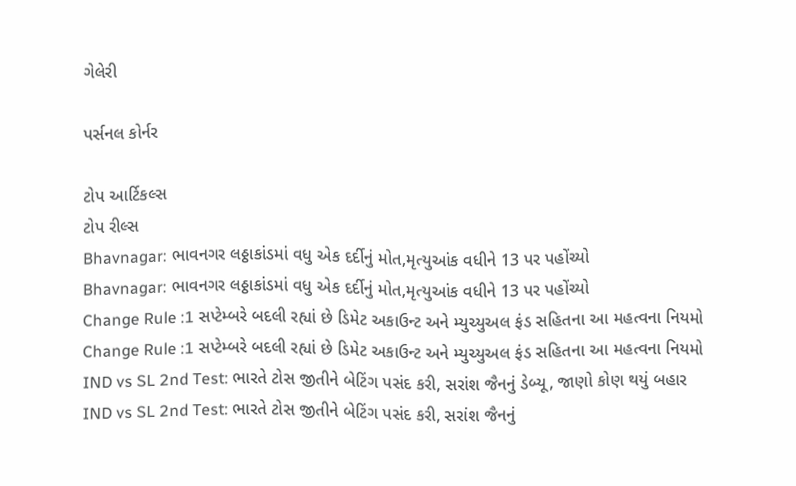ગેલેરી

પર્સનલ કોર્નર

ટોપ આર્ટિકલ્સ
ટોપ રીલ્સ
Bhavnagar: ભાવનગર લઠ્ઠાકાંડમાં વધુ એક દર્દીનું મોત,મૃત્યુઆંક વધીને 13 પર પહોંચ્યો
Bhavnagar: ભાવનગર લઠ્ઠાકાંડમાં વધુ એક દર્દીનું મોત,મૃત્યુઆંક વધીને 13 પર પહોંચ્યો
Change Rule :1 સપ્ટેમ્બરે બદલી રહ્યાં છે ડિમેટ અકાઉન્ટ અને મ્યુચ્યુઅલ ફંડ સહિતના આ મહત્વના નિયમો
Change Rule :1 સપ્ટેમ્બરે બદલી રહ્યાં છે ડિમેટ અકાઉન્ટ અને મ્યુચ્યુઅલ ફંડ સહિતના આ મહત્વના નિયમો
IND vs SL 2nd Test: ભારતે ટોસ જીતીને બેટિંગ પસંદ કરી, સરાંશ જૈનનું ડેબ્યૂ, જાણો કોણ થયું બહાર
IND vs SL 2nd Test: ભારતે ટોસ જીતીને બેટિંગ પસંદ કરી, સરાંશ જૈનનું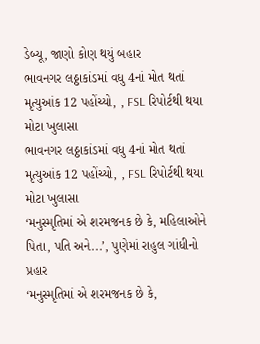ડેબ્યૂ, જાણો કોણ થયું બહાર
ભાવનગર લઠ્ઠાકાંડમાં વધુ 4નાં મોત થતાં મૃત્યુઆંક 12 પહોંચ્યો, , FSL રિપોર્ટથી થયા મોટા ખુલાસા
ભાવનગર લઠ્ઠાકાંડમાં વધુ 4નાં મોત થતાં મૃત્યુઆંક 12 પહોંચ્યો, , FSL રિપોર્ટથી થયા મોટા ખુલાસા
‘મનુસ્મૃતિમાં એ શરમજનક છે કે, મહિલાઓને પિતા, પતિ અને...’, પુણેમાં રાહુલ ગાંધીનો પ્રહાર
‘મનુસ્મૃતિમાં એ શરમજનક છે કે,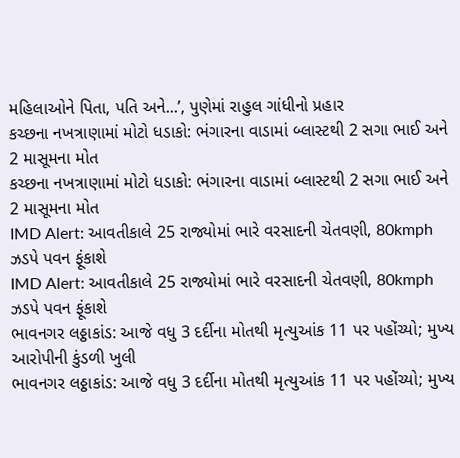મહિલાઓને પિતા, પતિ અને...’, પુણેમાં રાહુલ ગાંધીનો પ્રહાર
કચ્છના નખત્રાણામાં મોટો ધડાકો: ભંગારના વાડામાં બ્લાસ્ટથી 2 સગા ભાઈ અને 2 માસૂમના મોત
કચ્છના નખત્રાણામાં મોટો ધડાકો: ભંગારના વાડામાં બ્લાસ્ટથી 2 સગા ભાઈ અને 2 માસૂમના મોત
IMD Alert: આવતીકાલે 25 રાજ્યોમાં ભારે વરસાદની ચેતવણી, 80kmph ઝડપે પવન ફૂંકાશે
IMD Alert: આવતીકાલે 25 રાજ્યોમાં ભારે વરસાદની ચેતવણી, 80kmph ઝડપે પવન ફૂંકાશે
ભાવનગર લઠ્ઠાકાંડ: આજે વધુ 3 દર્દીના મોતથી મૃત્યુઆંક 11 પર પહોંચ્યો; મુખ્ય આરોપીની કુંડળી ખુલી
ભાવનગર લઠ્ઠાકાંડ: આજે વધુ 3 દર્દીના મોતથી મૃત્યુઆંક 11 પર પહોંચ્યો; મુખ્ય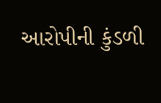આરોપીની કુંડળી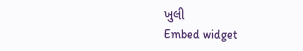ખુલી
Embed widget